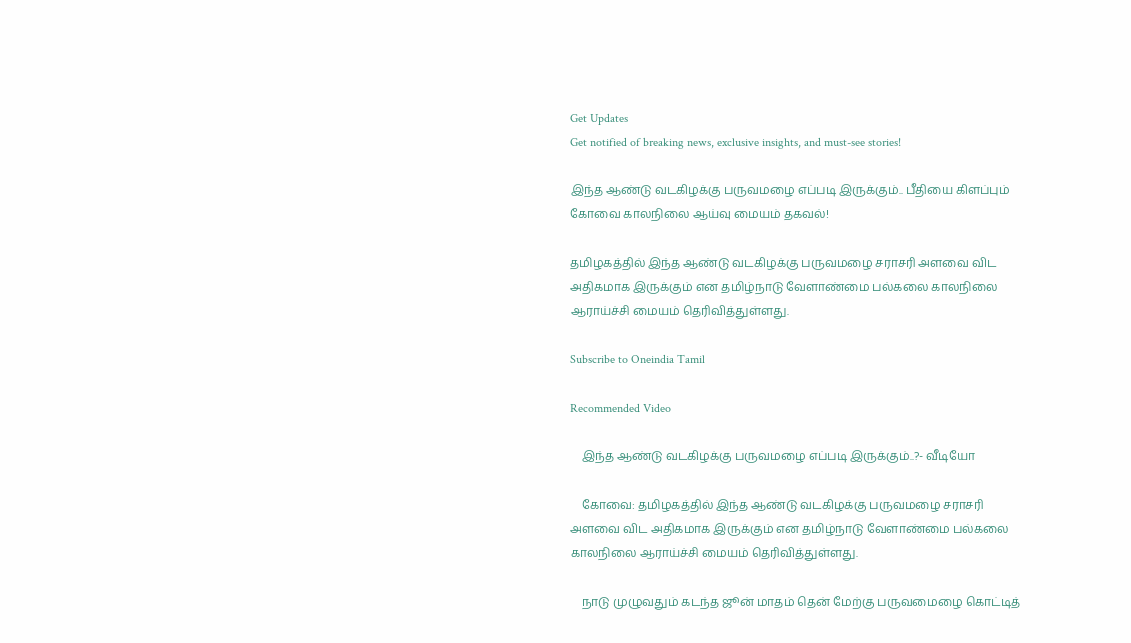Get Updates
Get notified of breaking news, exclusive insights, and must-see stories!

இந்த ஆண்டு வடகிழக்கு பருவமழை எப்படி இருக்கும்.. பீதியை கிளப்பும் கோவை காலநிலை ஆய்வு மையம் தகவல்!

தமிழகத்தில் இந்த ஆண்டு வடகிழக்கு பருவமழை சராசரி அளவை விட அதிகமாக இருக்கும் என தமிழ்நாடு வேளாண்மை பல்கலை காலநிலை ஆராய்ச்சி மையம் தெரிவித்துள்ளது.

Subscribe to Oneindia Tamil

Recommended Video

    இந்த ஆண்டு வடகிழக்கு பருவமழை எப்படி இருக்கும்..?- வீடியோ

    கோவை: தமிழகத்தில் இந்த ஆண்டு வடகிழக்கு பருவமழை சராசரி அளவை விட அதிகமாக இருக்கும் என தமிழ்நாடு வேளாண்மை பல்கலை காலநிலை ஆராய்ச்சி மையம் தெரிவித்துள்ளது.

    நாடு முழுவதும் கடந்த ஜூன் மாதம் தென் மேற்கு பருவமைழை கொட்டித்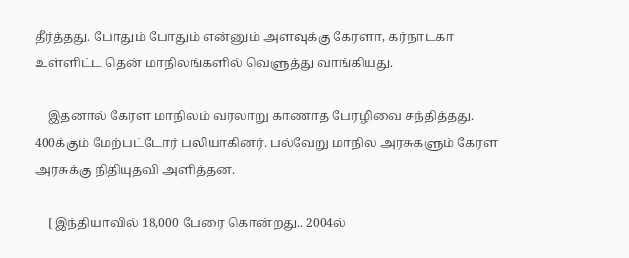தீர்த்தது. போதும் போதும் என்னும் அளவுக்கு கேரளா, கர்நாடகா உள்ளிட்ட தென் மாநிலங்களில் வெளுத்து வாங்கியது.

    இதனால் கேரள மாநிலம் வரலாறு காணாத பேரழிவை சந்தித்தது. 400க்கும் மேற்பட்டோர் பலியாகினர். பல்வேறு மாநில அரசுகளும் கேரள அரசுக்கு நிதியுதவி அளித்தன.

    [ இந்தியாவில் 18,000 பேரை கொன்றது.. 2004ல்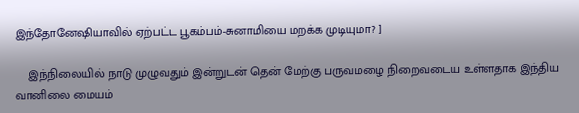இந்தோனேஷியாவில் ஏற்பட்ட பூகம்பம்-சுனாமியை மறக்க முடியுமா? ]

    இந்நிலையில் நாடு முழுவதும் இன்றுடன் தென் மேற்கு பருவமழை நிறைவடைய உள்ளதாக இந்திய வானிலை மையம்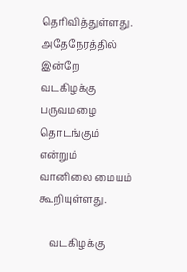தெரிவித்துள்ளது. அதேநேரத்தில் இன்றே வடகிழக்கு பருவமழை தொடங்கும் என்றும் வானிலை மையம் கூறியுள்ளது.

    வடகிழக்கு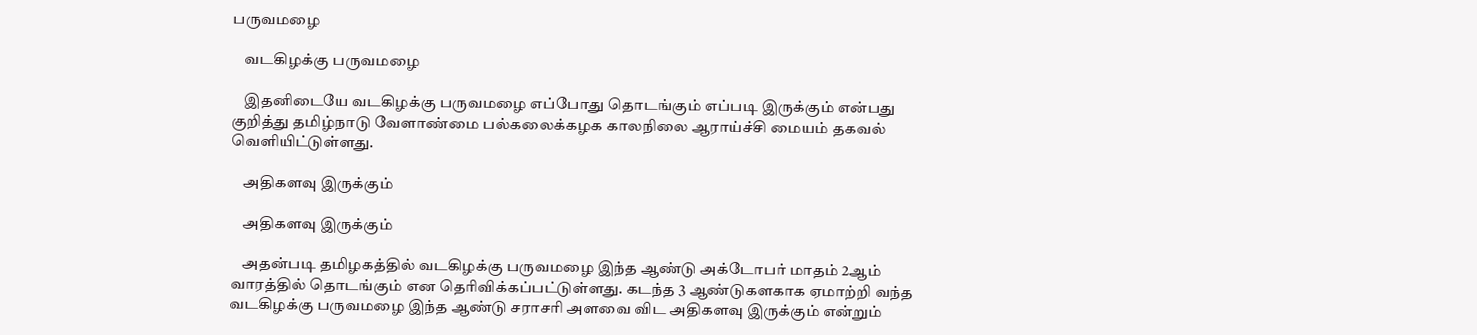பருவமழை

    வடகிழக்கு பருவமழை

    இதனிடையே வடகிழக்கு பருவமழை எப்போது தொடங்கும் எப்படி இருக்கும் என்பது குறித்து தமிழ்நாடு வேளாண்மை பல்கலைக்கழக காலநிலை ஆராய்ச்சி மையம் தகவல் வெளியிட்டுள்ளது.

    அதிகளவு இருக்கும்

    அதிகளவு இருக்கும்

    அதன்படி தமிழகத்தில் வடகிழக்கு பருவமழை இந்த ஆண்டு அக்டோபர் மாதம் 2ஆம் வாரத்தில் தொடங்கும் என தெரிவிக்கப்பட்டுள்ளது. கடந்த 3 ஆண்டுகளகாக ஏமாற்றி வந்த வடகிழக்கு பருவமழை இந்த ஆண்டு சராசரி அளவை விட அதிகளவு இருக்கும் என்றும்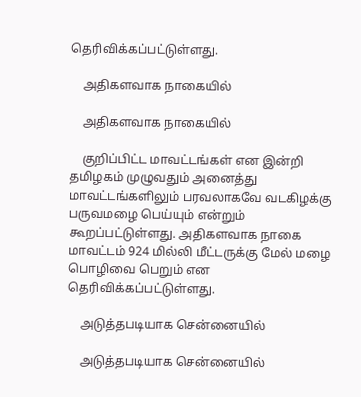தெரிவிக்கப்பட்டுள்ளது.

    அதிகளவாக நாகையில்

    அதிகளவாக நாகையில்

    குறிப்பிட்ட மாவட்டங்கள் என இன்றி தமிழகம் முழுவதும் அனைத்து மாவட்டங்களிலும் பரவலாகவே வடகிழக்கு பருவமழை பெய்யும் என்றும் கூறப்பட்டுள்ளது. அதிகளவாக நாகை மாவட்டம் 924 மில்லி மீட்டருக்கு மேல் மழை பொழிவை பெறும் என தெரிவிக்கப்பட்டுள்ளது.

    அடுத்தபடியாக சென்னையில்

    அடுத்தபடியாக சென்னையில்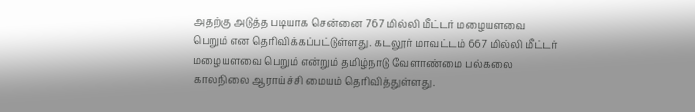அதற்கு அடுத்த படியாக சென்னை 767 மில்லி மீட்டர் மழையளவை பெறும் என தெரிவிக்கப்பட்டுள்ளது. கடலூர் மாவட்டம் 667 மில்லி மீட்டர் மழையளவை பெறும் என்றும் தமிழ்நாடு வேளாண்மை பல்கலை காலநிலை ஆராய்ச்சி மையம் தெரிவித்துள்ளது.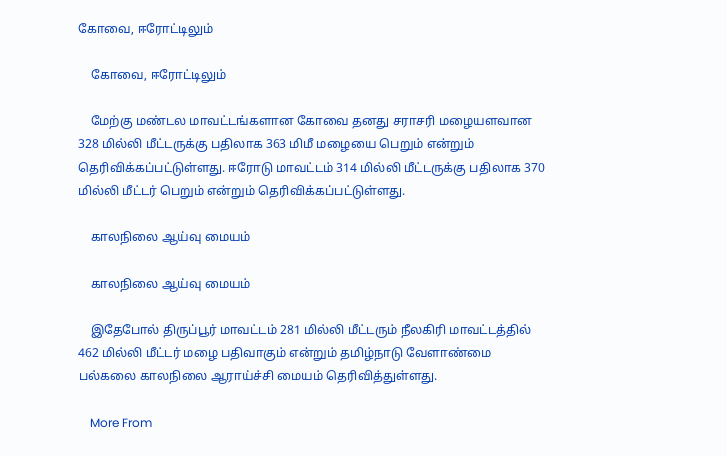கோவை, ஈரோட்டிலும்

    கோவை, ஈரோட்டிலும்

    மேற்கு மண்டல மாவட்டங்களான கோவை தனது சராசரி மழையளவான 328 மில்லி மீட்டருக்கு பதிலாக 363 மிமீ மழையை பெறும் என்றும் தெரிவிக்கப்பட்டுள்ளது. ஈரோடு மாவட்டம் 314 மில்லி மீட்டருக்கு பதிலாக 370 மில்லி மீட்டர் பெறும் என்றும் தெரிவிக்கப்பட்டுள்ளது.

    காலநிலை ஆய்வு மையம்

    காலநிலை ஆய்வு மையம்

    இதேபோல் திருப்பூர் மாவட்டம் 281 மில்லி மீட்டரும் நீலகிரி மாவட்டத்தில் 462 மில்லி மீட்டர் மழை பதிவாகும் என்றும் தமிழ்நாடு வேளாண்மை பல்கலை காலநிலை ஆராய்ச்சி மையம் தெரிவித்துள்ளது.

    More From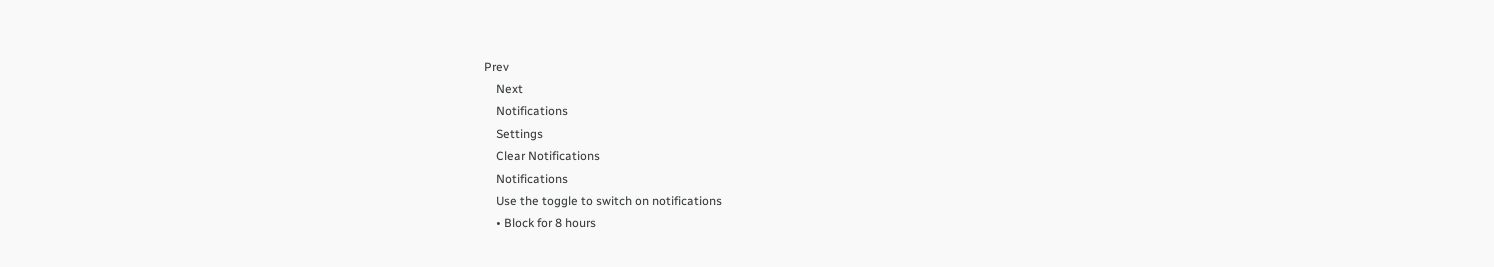Prev
    Next
    Notifications
    Settings
    Clear Notifications
    Notifications
    Use the toggle to switch on notifications
    • Block for 8 hours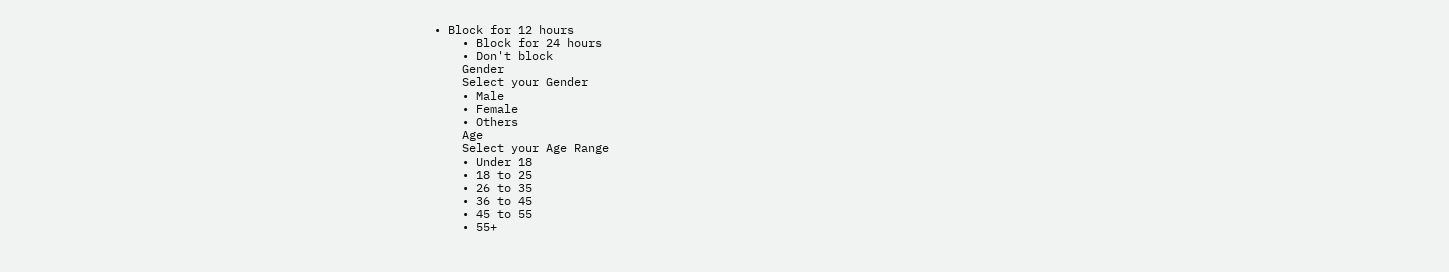• Block for 12 hours
    • Block for 24 hours
    • Don't block
    Gender
    Select your Gender
    • Male
    • Female
    • Others
    Age
    Select your Age Range
    • Under 18
    • 18 to 25
    • 26 to 35
    • 36 to 45
    • 45 to 55
    • 55+